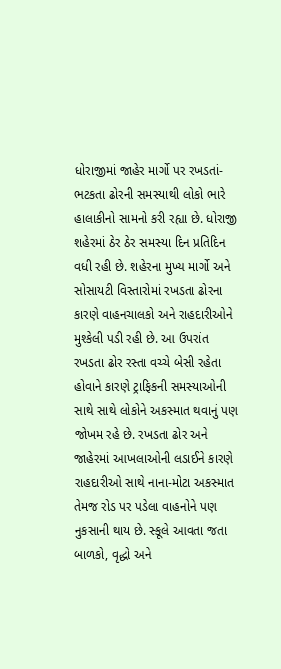ધોરાજીમાં જાહેર માર્ગો પર રખડતાં-ભટકતા ઢોરની સમસ્યાથી લોકો ભારે હાલાકીનો સામનો કરી રહ્યા છે. ધોરાજી શહેરમાં ઠેર ઠેર સમસ્યા દિન પ્રતિદિન વધી રહી છે. શહેરના મુખ્ય માર્ગો અને સોસાયટી વિસ્તારોમાં રખડતા ઢોરના કારણે વાહનચાલકો અને રાહદારીઓને મુશ્કેલી પડી રહી છે. આ ઉપરાંત રખડતા ઢોર રસ્તા વચ્ચે બેસી રહેતા હોવાને કારણે ટ્રાફિકની સમસ્યાઓની સાથે સાથે લોકોને અકસ્માત થવાનું પણ જોખમ રહે છે. રખડતા ઢોર અને જાહેરમાં આખલાઓની લડાઈને કારણે રાહદારીઓ સાથે નાના-મોટા અકસ્માત તેમજ રોડ પર પડેલા વાહનોને પણ નુકસાની થાય છે. સ્કૂલે આવતા જતા બાળકો, વૃદ્ધો અને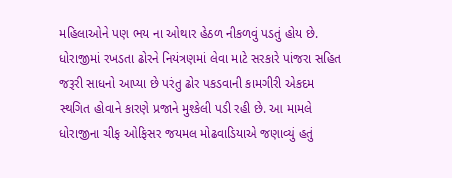મહિલાઓને પણ ભય ના ઓથાર હેઠળ નીકળવું પડતું હોય છે. ધોરાજીમાં રખડતા ઢોરને નિયંત્રણમાં લેવા માટે સરકારે પાંજરા સહિત જરૂરી સાધનો આપ્યા છે પરંતુ ઢોર પકડવાની કામગીરી એકદમ સ્થગિત હોવાને કારણે પ્રજાને મુશ્કેલી પડી રહી છે. આ મામલે ધોરાજીના ચીફ ઓફિસર જયમલ મોઢવાડિયાએ જણાવ્યું હતું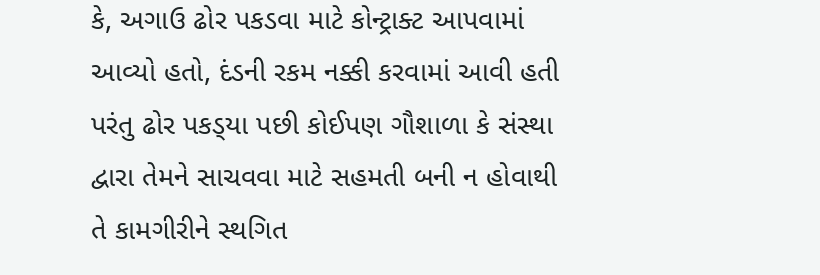કે, અગાઉ ઢોર પકડવા માટે કોન્ટ્રાક્ટ આપવામાં આવ્યો હતો, દંડની રકમ નક્કી કરવામાં આવી હતી પરંતુ ઢોર પકડ્‌યા પછી કોઈપણ ગૌશાળા કે સંસ્થા દ્વારા તેમને સાચવવા માટે સહમતી બની ન હોવાથી તે કામગીરીને સ્થગિત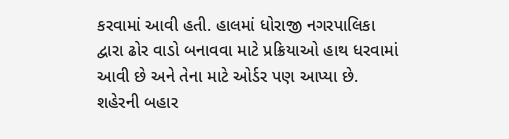કરવામાં આવી હતી. હાલમાં ધોરાજી નગરપાલિકા દ્વારા ઢોર વાડો બનાવવા માટે પ્રક્રિયાઓ હાથ ધરવામાં આવી છે અને તેના માટે ઓર્ડર પણ આપ્યા છે. શહેરની બહાર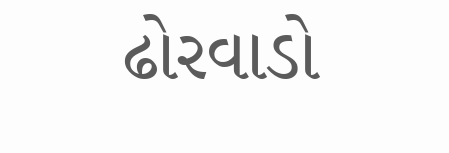ઢોરવાડો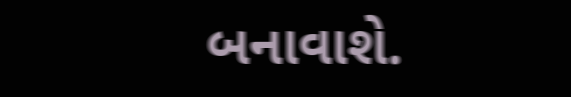બનાવાશે.